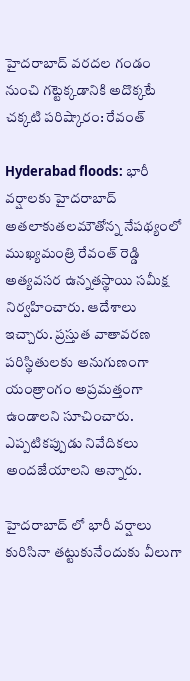హైదరాబాద్ వరదల గండం నుంచి గట్టెక్కడానికి అదొక్కటే చక్కటి పరిష్కారం: రేవంత్

Hyderabad floods: భారీ వర్షాలకు హైదరాబాద్ అతలాకుతలమౌతోన్న నేపథ్యంలో ముఖ్యమంత్రి రేవంత్ రెడ్డి అత్యవసర ఉన్నతస్థాయి సమీక్ష నిర్వహించారు. ఆదేశాలు ఇచ్చారు. ప్రస్తుత వాతావరణ పరిస్థితులకు అనుగుణంగా యంత్రాంగం అప్రమత్తంగా ఉండాలని సూచించారు. ఎప్పటికప్పుడు నివేదికలు అందజేయాలని అన్నారు.

హైదరాబాద్ లో భారీ వర్షాలు కురిసినా తట్టుకునేందుకు వీలుగా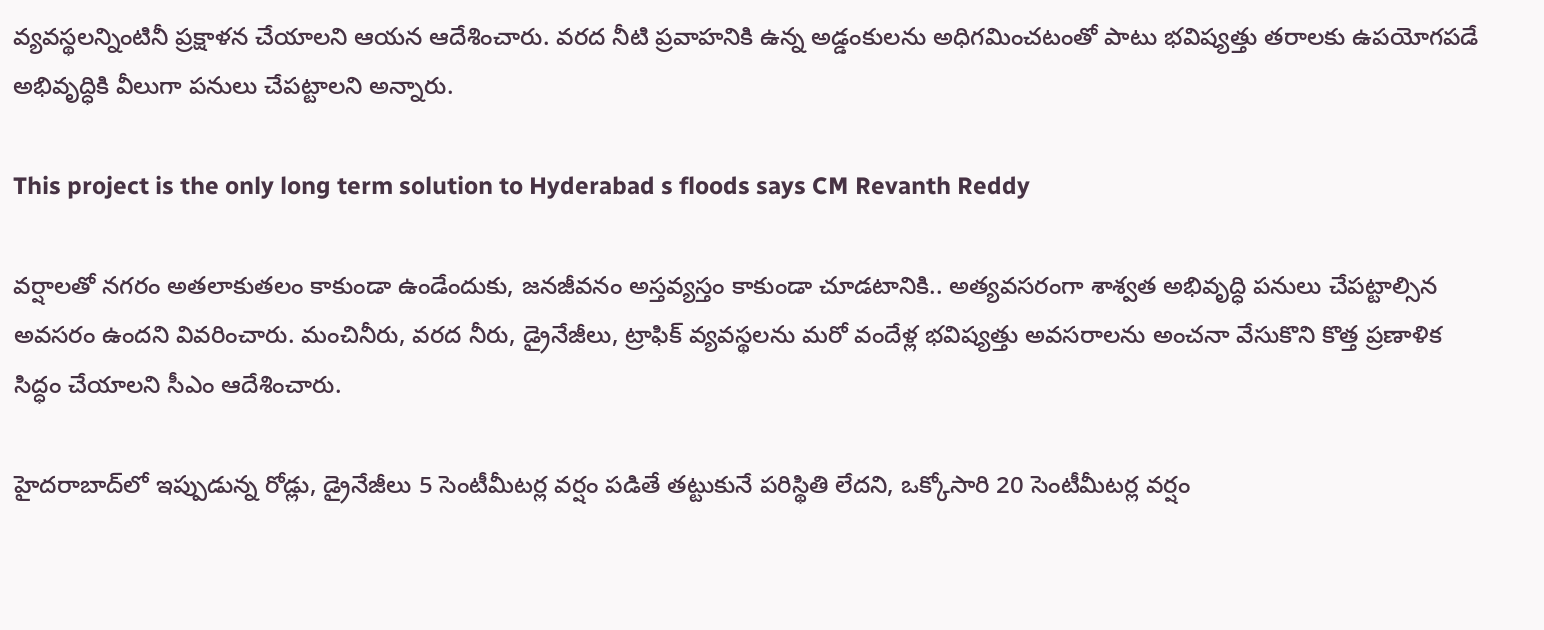వ్యవస్థలన్నింటినీ ప్రక్షాళన చేయాలని ఆయన ఆదేశించారు. వరద నీటి ప్రవాహనికి ఉన్న అడ్డంకులను అధిగమించటంతో పాటు భవిష్యత్తు తరాలకు ఉపయోగపడే అభివృద్ధికి వీలుగా పనులు చేపట్టాలని అన్నారు.

This project is the only long term solution to Hyderabad s floods says CM Revanth Reddy

వర్షాలతో నగరం అతలాకుతలం కాకుండా ఉండేందుకు, జనజీవనం అస్తవ్యస్తం కాకుండా చూడటానికి.. అత్యవసరంగా శాశ్వత అభివృద్ధి పనులు చేపట్టాల్సిన అవసరం ఉందని వివరించారు. మంచినీరు, వరద నీరు, డ్రైనేజీలు, ట్రాఫిక్ వ్యవస్థలను మరో వందేళ్ల భవిష్యత్తు అవసరాలను అంచనా వేసుకొని కొత్త ప్రణాళిక సిద్ధం చేయాలని సీఎం ఆదేశించారు.

హైదరాబాద్‌లో ఇప్పుడున్న రోడ్లు, డ్రైనేజీలు 5 సెంటీమీటర్ల వర్షం పడితే తట్టుకునే పరిస్థితి లేదని, ఒక్కోసారి 20 సెంటీమీటర్ల వర్షం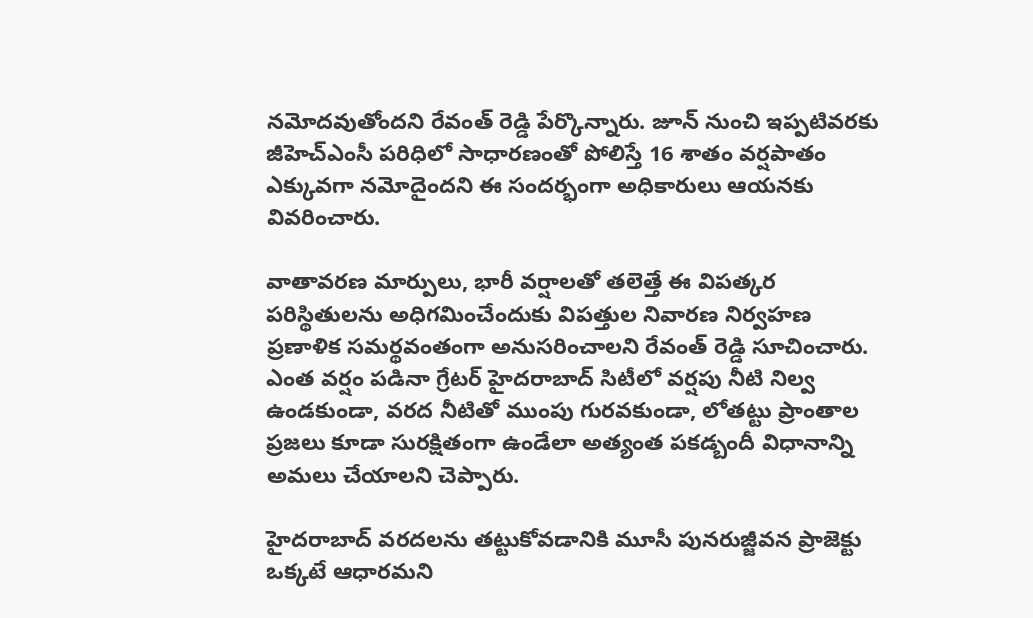నమోదవుతోందని రేవంత్ రెడ్డి పేర్కొన్నారు. జూన్ నుంచి ఇప్పటివరకు జీహెచ్ఎంసీ పరిధిలో సాధారణంతో పోలిస్తే 16 శాతం వర్షపాతం ఎక్కువగా నమోదైందని ఈ సందర్భంగా అధికారులు ఆయనకు వివరించారు.

వాతావరణ మార్పులు, భారీ వర్షాలతో తలెత్తే ఈ విపత్కర పరిస్థితులను అధిగమించేందుకు విపత్తుల నివారణ నిర్వహణ ప్రణాళిక సమర్థవంతంగా అనుసరించాలని రేవంత్ రెడ్డి సూచించారు. ఎంత వర్షం పడినా గ్రేటర్ హైదరాబాద్ సిటీలో వర్షపు నీటి నిల్వ ఉండకుండా, వరద నీటితో ముంపు గురవకుండా, లోతట్టు ప్రాంతాల ప్రజలు కూడా సురక్షితంగా ఉండేలా అత్యంత పకడ్బందీ విధానాన్ని అమలు చేయాలని చెప్పారు.

హైదరాబాద్ వరదలను తట్టుకోవడానికి మూసీ పునరుజ్జీవన ప్రాజెక్టు ఒక్కటే ఆధారమని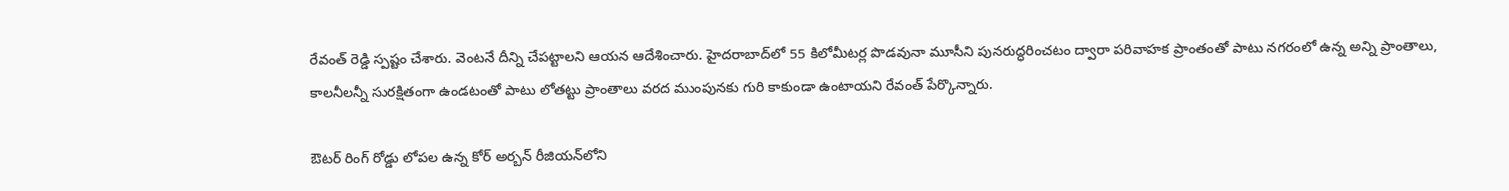రేవంత్ రెడ్డి స్పష్టం చేశారు. వెంటనే దీన్ని చేపట్టాలని ఆయన ఆదేశించారు. హైదరాబాద్‌లో 55 కిలోమీటర్ల పొడవునా మూసీని పునరుద్ధరించటం ద్వారా పరివాహక ప్రాంతంతో పాటు నగరంలో ఉన్న అన్ని ప్రాంతాలు, కాలనీలన్నీ సురక్షితంగా ఉండటంతో పాటు లోతట్టు ప్రాంతాలు వరద ముంపునకు గురి కాకుండా ఉంటాయని రేవంత్ పేర్కొన్నారు.

ఔటర్ రింగ్ రోడ్డు లోపల ఉన్న కోర్ అర్బన్ రీజియన్‌లోని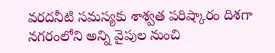వరదనీటి సమస్యకు శాశ్వత పరిష్కారం దిశగా నగరంలోని అన్ని వైపుల నుంచి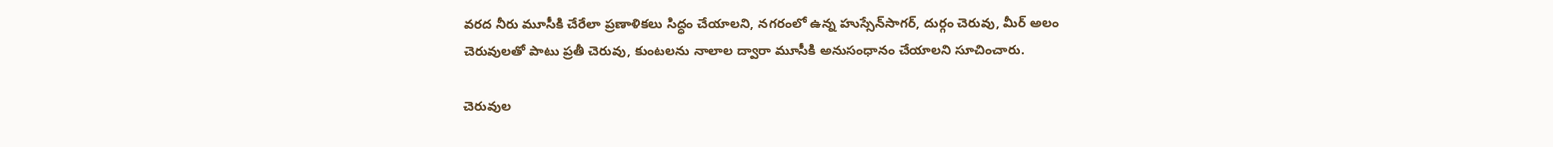వరద నీరు మూసీకి చేరేలా ప్రణాళికలు సిద్ధం చేయాలని, నగరంలో ఉన్న హుస్సేన్‌సాగర్, దుర్గం చెరువు, మీర్ అలం చెరువులతో పాటు ప్రతీ చెరువు, కుంటలను నాలాల ద్వారా మూసీకి అనుసంధానం చేయాలని సూచించారు.

చెరువుల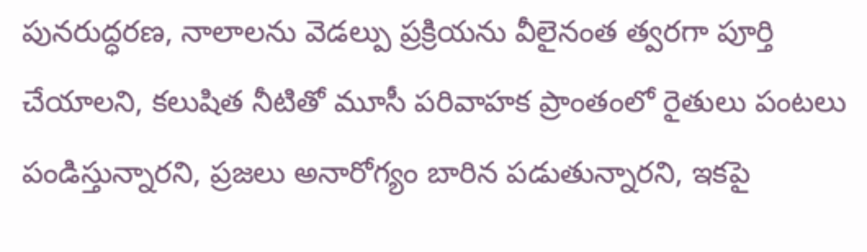పునరుద్ధరణ, నాలాలను వెడల్పు ప్రక్రియను వీలైనంత త్వరగా పూర్తి చేయాలని, కలుషిత నీటితో మూసీ పరివాహక ప్రాంతంలో రైతులు పంటలు పండిస్తున్నారని, ప్రజలు అనారోగ్యం బారిన పడుతున్నారని, ఇకపై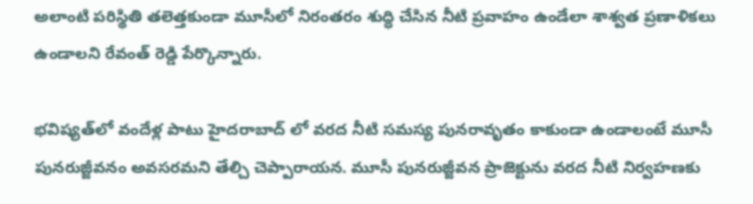అలాంటి పరిస్థితి తలెత్తకుండా మూసీలో నిరంతరం శుద్ధి చేసిన నీటి ప్రవాహం ఉండేలా శాశ్వత ప్రణాళికలు ఉండాలని రేవంత్ రెడ్డి పేర్కొన్నారు.

భవిష్యత్‌లో వందేళ్ల పాటు హైదరాబాద్ లో వరద నీటి సమస్య పునరావృతం కాకుండా ఉండాలంటే మూసీ పునరుజ్జీవనం అవసరమని తేల్చి చెప్పారాయన. మూసీ పునరుజ్జీవన ప్రాజెక్టును వరద నీటి నిర్వహణకు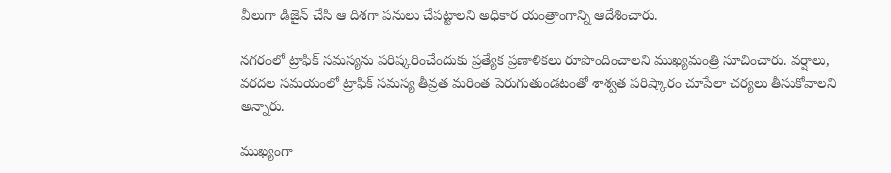వీలుగా డిజైన్ చేసి ఆ దిశగా పనులు చేపట్టాలని అధికార యంత్రాంగాన్ని ఆదేశించారు.

నగరంలో ట్రాఫిక్ సమస్యను పరిష్కరించేందుకు ప్రత్యేక ప్రణాళికలు రూపొందించాలని ముఖ్యమంత్రి సూచించారు. వర్షాలు, వరదల సమయంలో ట్రాఫిక్ సమస్య తీవ్రత మరింత పెరుగుతుండటంతో శాశ్వత పరిష్కారం చూపేలా చర్యలు తీసుకోవాలని అన్నారు.

ముఖ్యంగా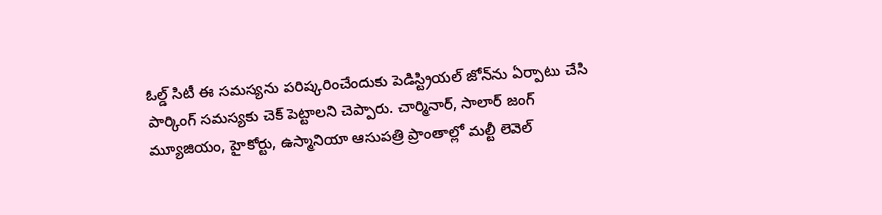ఓల్డ్ సిటీ ఈ సమస్యను పరిష్కరించేందుకు పెడిస్ట్రియల్ జోన్‌ను ఏర్పాటు చేసి పార్కింగ్ సమస్యకు చెక్ పెట్టాలని చెప్పారు. చార్మినార్, సాలార్ జంగ్ మ్యూజియం, హైకోర్టు, ఉస్మానియా ఆసుపత్రి ప్రాంతాల్లో మల్టీ లెవెల్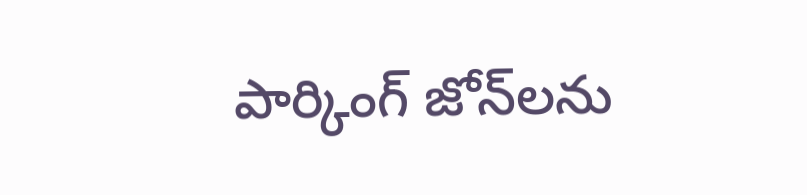పార్కింగ్ జోన్‌లను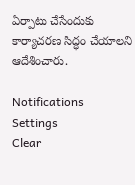ఏర్పాటు చేసేందుకు కార్యాచరణ సిద్ధం చేయాలని ఆదేశించారు.

Notifications
Settings
Clear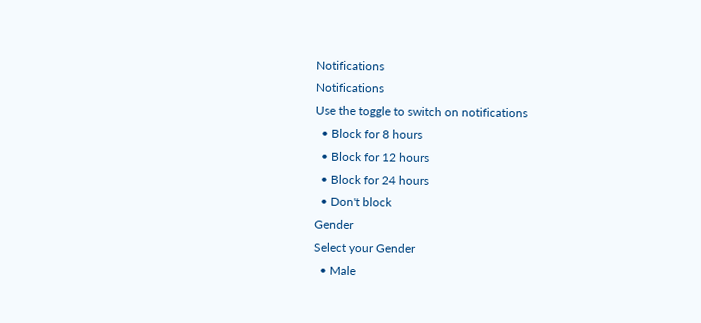Notifications
Notifications
Use the toggle to switch on notifications
  • Block for 8 hours
  • Block for 12 hours
  • Block for 24 hours
  • Don't block
Gender
Select your Gender
  • Male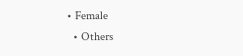• Female
  • Others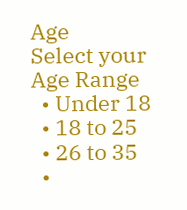Age
Select your Age Range
  • Under 18
  • 18 to 25
  • 26 to 35
  •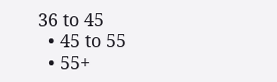36 to 45
  • 45 to 55
  • 55+